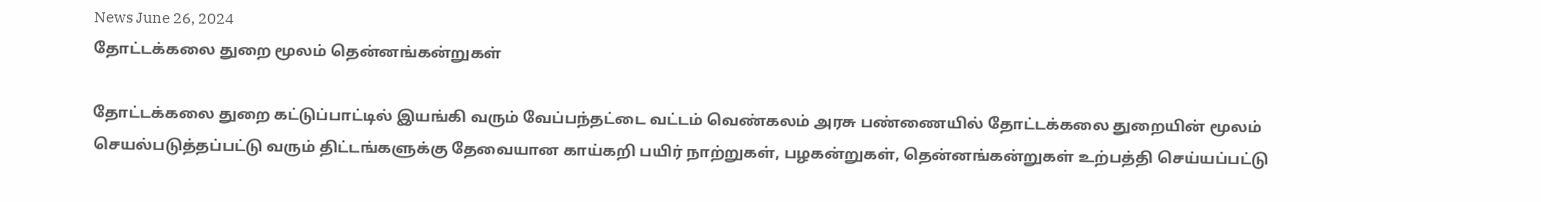News June 26, 2024
தோட்டக்கலை துறை மூலம் தென்னங்கன்றுகள்

தோட்டக்கலை துறை கட்டுப்பாட்டில் இயங்கி வரும் வேப்பந்தட்டை வட்டம் வெண்கலம் அரசு பண்ணையில் தோட்டக்கலை துறையின் மூலம் செயல்படுத்தப்பட்டு வரும் திட்டங்களுக்கு தேவையான காய்கறி பயிர் நாற்றுகள், பழகன்றுகள், தென்னங்கன்றுகள் உற்பத்தி செய்யப்பட்டு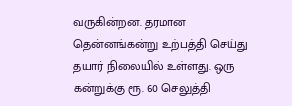வருகின்றன. தரமான தென்னங்கன்று உற்பத்தி செய்து தயார் நிலையில் உள்ளது. ஒரு கன்றுக்கு ரூ. 60 செலுத்தி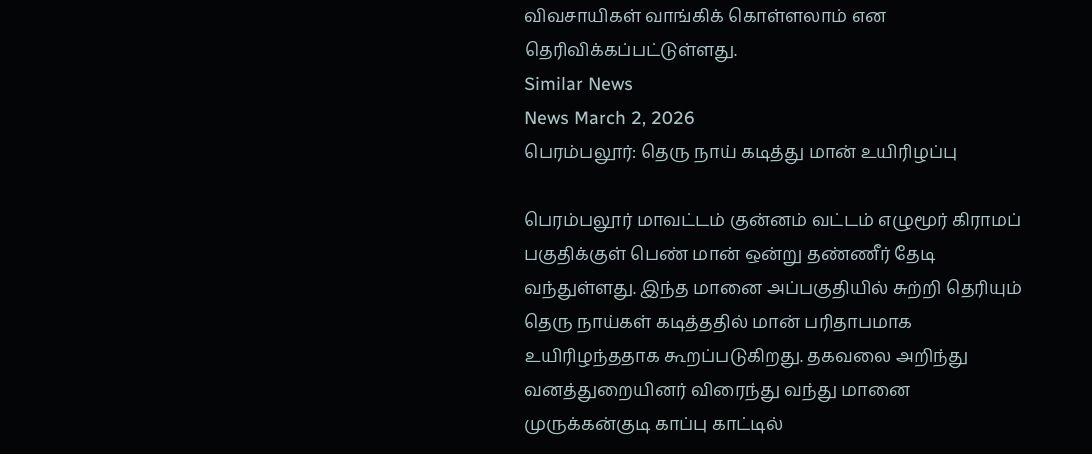விவசாயிகள் வாங்கிக் கொள்ளலாம் என தெரிவிக்கப்பட்டுள்ளது.
Similar News
News March 2, 2026
பெரம்பலூர்: தெரு நாய் கடித்து மான் உயிரிழப்பு

பெரம்பலூர் மாவட்டம் குன்னம் வட்டம் எழுமூர் கிராமப் பகுதிக்குள் பெண் மான் ஒன்று தண்ணீர் தேடி வந்துள்ளது. இந்த மானை அப்பகுதியில் சுற்றி தெரியும் தெரு நாய்கள் கடித்ததில் மான் பரிதாபமாக உயிரிழந்ததாக கூறப்படுகிறது. தகவலை அறிந்து வனத்துறையினர் விரைந்து வந்து மானை முருக்கன்குடி காப்பு காட்டில்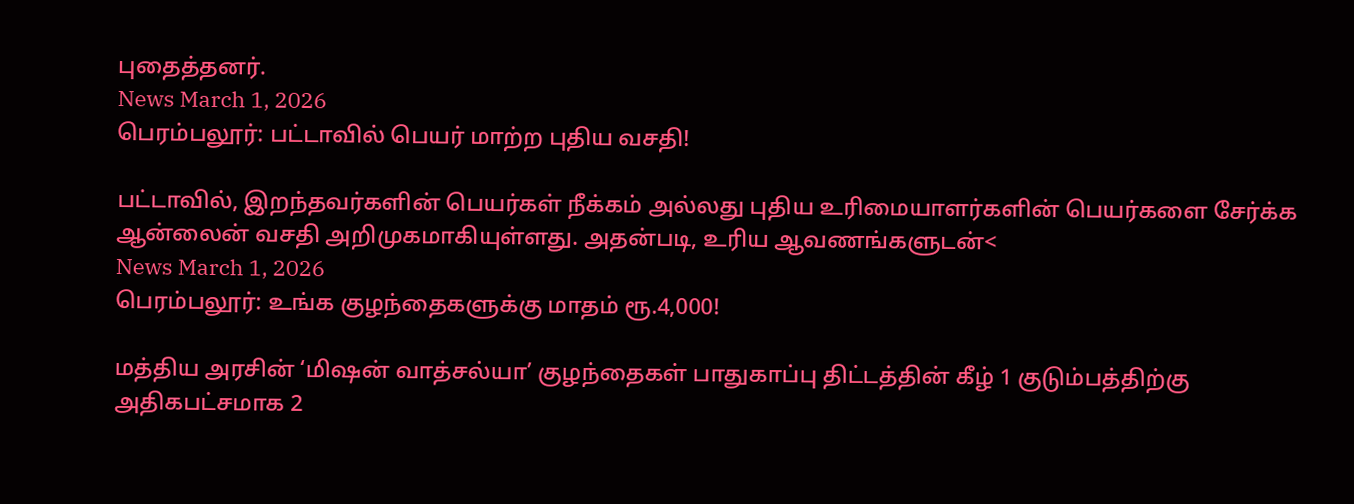புதைத்தனர்.
News March 1, 2026
பெரம்பலூர்: பட்டாவில் பெயர் மாற்ற புதிய வசதி!

பட்டாவில், இறந்தவர்களின் பெயர்கள் நீக்கம் அல்லது புதிய உரிமையாளர்களின் பெயர்களை சேர்க்க ஆன்லைன் வசதி அறிமுகமாகியுள்ளது. அதன்படி, உரிய ஆவணங்களுடன்<
News March 1, 2026
பெரம்பலூர்: உங்க குழந்தைகளுக்கு மாதம் ரூ.4,000!

மத்திய அரசின் ‘மிஷன் வாத்சல்யா’ குழந்தைகள் பாதுகாப்பு திட்டத்தின் கீழ் 1 குடும்பத்திற்கு அதிகபட்சமாக 2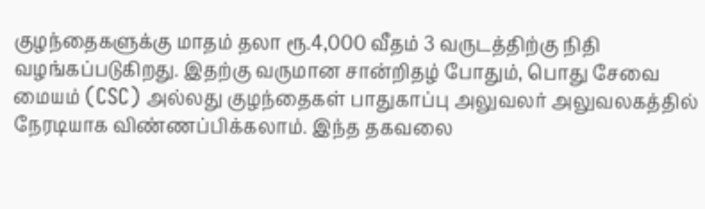குழந்தைகளுக்கு மாதம் தலா ரூ.4,000 வீதம் 3 வருடத்திற்கு நிதி வழங்கப்படுகிறது. இதற்கு வருமான சான்றிதழ் போதும், பொது சேவை மையம் (CSC) அல்லது குழந்தைகள் பாதுகாப்பு அலுவலர் அலுவலகத்தில் நேரடியாக விண்ணப்பிக்கலாம். இந்த தகவலை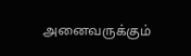அனைவருக்கும்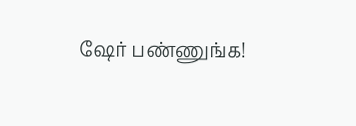ஷேர் பண்ணுங்க!